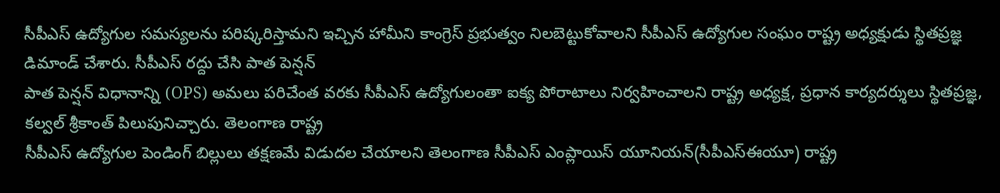సీపీఎస్ ఉద్యోగుల సమస్యలను పరిష్కరిస్తామని ఇచ్చిన హామీని కాంగ్రెస్ ప్రభుత్వం నిలబెట్టుకోవాలని సీపీఎస్ ఉద్యోగుల సంఘం రాష్ట్ర అధ్యక్షుడు స్థితప్రజ్ఞ డిమాండ్ చేశారు. సీపీఎస్ రద్దు చేసి పాత పెన్షన్
పాత పెన్షన్ విధానాన్ని (OPS) అమలు పరిచేంత వరకు సీపీఎస్ ఉద్యోగులంతా ఐక్య పోరాటాలు నిర్వహించాలని రాష్ట్ర అధ్యక్ష, ప్రధాన కార్యదర్శులు స్థితప్రజ్ఞ, కల్వల్ శ్రీకాంత్ పిలుపునిచ్చారు. తెలంగాణ రాష్ట్ర
సీపీఎస్ ఉద్యోగుల పెండింగ్ బిల్లులు తక్షణమే విడుదల చేయాలని తెలంగాణ సీపీఎస్ ఎంప్లాయిస్ యూనియన్(సీపీఎస్ఈయూ) రాష్ట్ర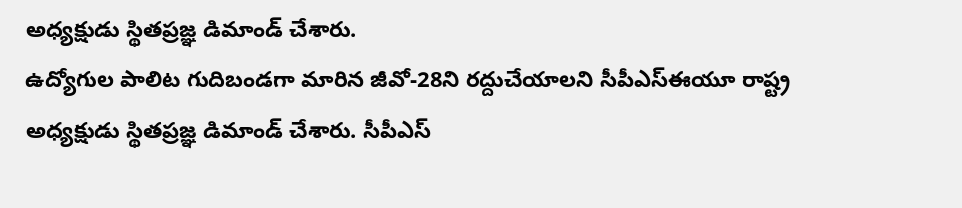అధ్యక్షుడు స్థితప్రజ్ఞ డిమాండ్ చేశారు.
ఉద్యోగుల పాలిట గుదిబండగా మారిన జీవో-28ని రద్దుచేయాలని సీపీఎస్ఈయూ రాష్ట్ర అధ్యక్షుడు స్థితప్రజ్ఞ డిమాండ్ చేశారు. సీపీఎస్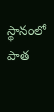స్థానంలో పాత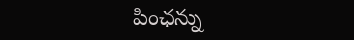పింఛన్ను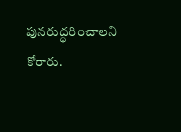పునరుద్ధరించాలని కోరారు.